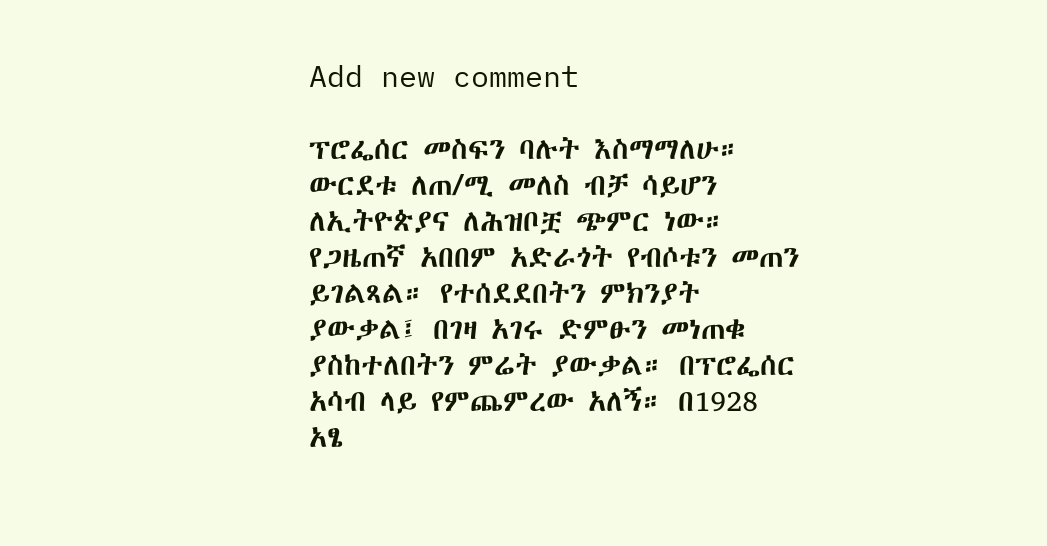Add new comment

ፕሮፌሰር መስፍን ባሉት እስማማለሁ። ውርደቱ ለጠ/ሚ መለስ ብቻ ሳይሆን ለኢትዮጵያና ለሕዝቦቿ ጭምር ነው። የጋዜጠኛ አበበም አድራጎት የብሶቱን መጠን ይገልጻል። የተሰደደበትን ምክንያት ያውቃል፤ በገዛ አገሩ ድምፁን መነጠቁ ያስከተለበትን ምሬት ያውቃል። በፕሮፌሰር አሳብ ላይ የምጨምረው አለኝ። በ1928 አፄ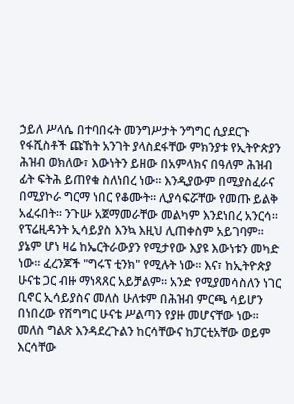ኃይለ ሥላሴ በተባበሩት መንግሥታት ንግግር ሲያደርጉ የፋሺስቶች ጩኸት አንገት ያላስደፋቸው ምክንያቱ የኢትዮጵያን ሕዝብ ወክለው፣ እውነትን ይዘው በአምላክና በዓለም ሕዝብ ፊት ፍትሕ ይጠየቁ ስለነበረ ነው። እንዲያውም በሚያስፈራና በሚያኮራ ግርማ ነበር የቆሙት። ሊያሳፍሯቸው የመጡ ይልቅ አፈሩበት። ንጉሡ አጀማመራቸው መልካም እንደነበረ አንርሳ። የፕሬዚዳንት ኢሳይያስ እንኳ እዚህ ሊጠቀስም አይገባም። ያኔም ሆነ ዛሬ ከኤርትራውያን የሚታየው እያዩ እውነቱን መካድ ነው። ፈረንጆች "ግሩፕ ቲንክ" የሚሉት ነው። እና፣ ከኢትዮጵያ ሁናቴ ጋር ብዙ ማነጻጸር አይቻልም። አንድ የሚያመሳስለን ነገር ቢኖር ኢሳይያስና መለስ ሁለቱም በሕዝብ ምርጫ ሳይሆን በነበረው የሽግግር ሁናቴ ሥልጣን የያዙ መሆናቸው ነው። መለስ ግልጽ እንዳደረጉልን ከርሳቸውና ከፓርቲአቸው ወይም እርሳቸው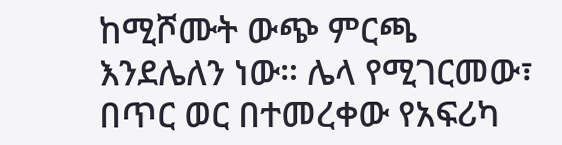ከሚሾሙት ውጭ ምርጫ እንደሌለን ነው። ሌላ የሚገርመው፣ በጥር ወር በተመረቀው የአፍሪካ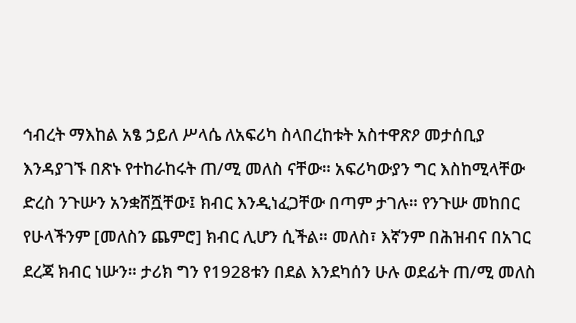ኅብረት ማእከል አፄ ኃይለ ሥላሴ ለአፍሪካ ስላበረከቱት አስተዋጽዖ መታሰቢያ እንዳያገኙ በጽኑ የተከራከሩት ጠ/ሚ መለስ ናቸው። አፍሪካውያን ግር እስከሚላቸው ድረስ ንጉሡን አንቋሸሿቸው፤ ክብር እንዲነፈጋቸው በጣም ታገሉ። የንጉሡ መከበር የሁላችንም [መለስን ጨምሮ] ክብር ሊሆን ሲችል። መለስ፣ እኛንም በሕዝብና በአገር ደረጃ ክብር ነሡን። ታሪክ ግን የ1928ቱን በደል እንደካሰን ሁሉ ወደፊት ጠ/ሚ መለስ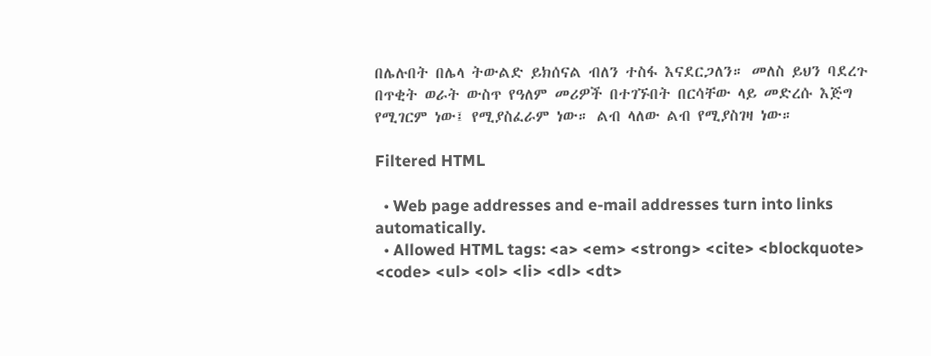በሌሉበት በሌላ ትውልድ ይክሰናል ብለን ተስፋ እናደርጋለን። መለስ ይህን ባደረጉ በጥቂት ወራት ውስጥ የዓለም መሪዎች በተገኙበት በርሳቸው ላይ መድረሱ እጅግ የሚገርም ነው፤ የሚያስፈራም ነው። ልብ ላለው ልብ የሚያስገዛ ነው።

Filtered HTML

  • Web page addresses and e-mail addresses turn into links automatically.
  • Allowed HTML tags: <a> <em> <strong> <cite> <blockquote> <code> <ul> <ol> <li> <dl> <dt>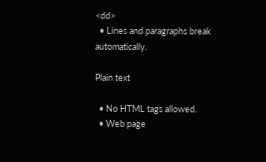<dd>
  • Lines and paragraphs break automatically.

Plain text

  • No HTML tags allowed.
  • Web page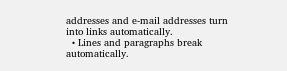addresses and e-mail addresses turn into links automatically.
  • Lines and paragraphs break automatically.